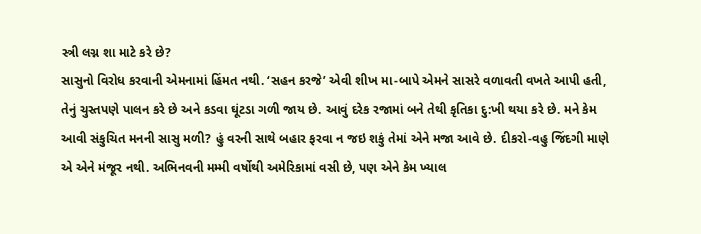સ્ત્રી લગ્ન શા માટે કરે છે?
સાસુનો વિરોધ કરવાની એમનામાં હિંમત નથી. ‘સહન કરજે’ એવી શીખ મા-બાપે એમને સાસરે વળાવતી વખતે આપી હતી, તેનું ચુસ્તપણે પાલન કરે છે અને કડવા ઘૂંટડા ગળી જાય છે. આવું દરેક રજામાં બને તેથી કૃતિકા દુ:ખી થયા કરે છે. મને કેમ આવી સંકુચિત મનની સાસુ મળી? હું વરની સાથે બહાર ફરવા ન જઇ શકું તેમાં એને મજા આવે છે. દીકરો-વહુ જિંદગી માણે એ એને મંજૂર નથી. અભિનવની મમ્મી વર્ષોથી અમેરિકામાં વસી છે, પણ એને કેમ ખ્યાલ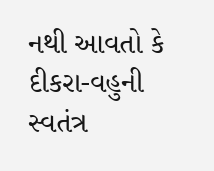નથી આવતો કે દીકરા-વહુની સ્વતંત્ર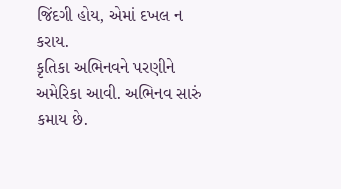જિંદગી હોય, એમાં દખલ ન કરાય.
કૃતિકા અભિનવને પરણીને અમેરિકા આવી. અભિનવ સારું કમાય છે.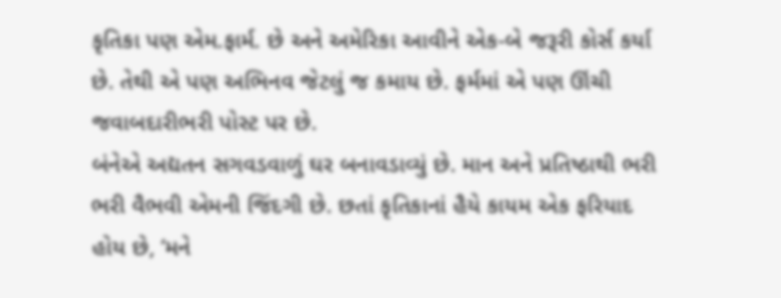કૃતિકા પણ એમ.ફાર્મ. છે અને અમેરિકા આવીને એક-બે જરૂરી કોર્સ કર્યા છે. તેથી એ પણ અભિનવ જેટલું જ કમાય છે. ફર્મમાં એ પણ ઊંચી જવાબદારીભરી પોસ્ટ પર છે.
બંનેએ અદ્યતન સગવડવાળું ઘર બનાવડાવ્યું છે. માન અને પ્રતિષ્ઠાથી ભરી ભરી વૈભવી એમની જિંદગી છે. છતાં કૃતિકાનાં હૈયે કાયમ એક ફરિયાદ હોય છે, ‘મને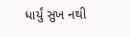ધાર્યું સુખ નથી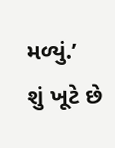મળ્યું.’
શું ખૂટે છે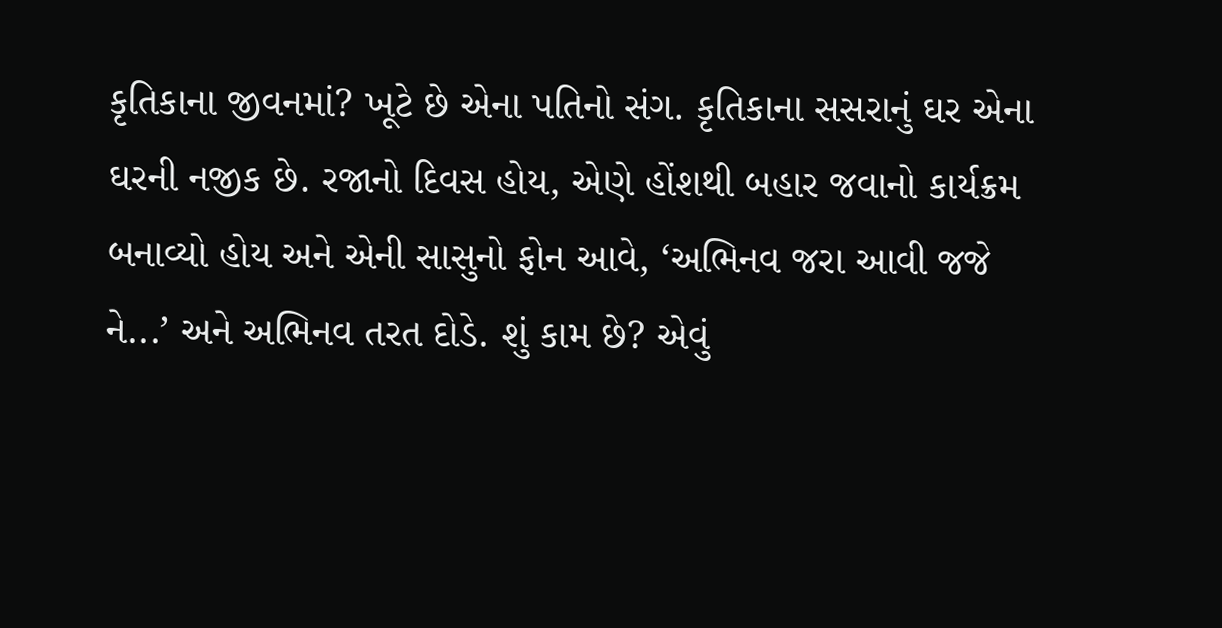કૃતિકાના જીવનમાં? ખૂટે છે એના પતિનો સંગ. કૃતિકાના સસરાનું ઘર એના ઘરની નજીક છે. રજાનો દિવસ હોય, એણે હોંશથી બહાર જવાનો કાર્યક્રમ બનાવ્યો હોય અને એની સાસુનો ફોન આવે, ‘અભિનવ જરા આવી જજે ને...’ અને અભિનવ તરત દોડે. શું કામ છે? એવું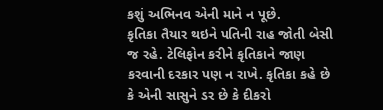કશું અભિનવ એની માને ન પૂછે.
કૃતિકા તૈયાર થઇને પતિની રાહ જોતી બેસી જ રહે. ટેલિફોન કરીને કૃતિકાને જાણ કરવાની દરકાર પણ ન રાખે. કૃતિકા કહે છે કે એની સાસુને ડર છે કે દીકરો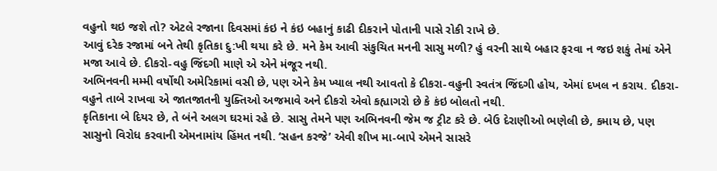વહુનો થઇ જશે તો? એટલે રજાના દિવસમાં કંઇ ને કંઇ બહાનું કાઢી દીકરાને પોતાની પાસે રોકી રાખે છે.
આવું દરેક રજામાં બને તેથી કૃતિકા દુ:ખી થયા કરે છે. મને કેમ આવી સંકુચિત મનની સાસુ મળી? હું વરની સાથે બહાર ફરવા ન જઇ શકું તેમાં એને મજા આવે છે. દીકરો-વહુ જિંદગી માણે એ એને મંજૂર નથી.
અભિનવની મમ્મી વર્ષોથી અમેરિકામાં વસી છે, પણ એને કેમ ખ્યાલ નથી આવતો કે દીકરા-વહુની સ્વતંત્ર જિંદગી હોય, એમાં દખલ ન કરાય. દીકરા-વહુને તાબે રાખવા એ જાતજાતની યુક્તિઓ અજમાવે અને દીકરો એવો કહ્યાગરો છે કે કંઇ બોલતો નથી.
કૃતિકાના બે દિયર છે, તે બંને અલગ ઘરમાં રહે છે. સાસુ તેમને પણ અભિનવની જેમ જ ટ્રીટ કરે છે. બેઉ દેરાણીઓ ભણેલી છે, કમાય છે, પણ સાસુનો વિરોધ કરવાની એમનામાંય હિંમત નથી. ‘સહન કરજે’ એવી શીખ મા-બાપે એમને સાસરે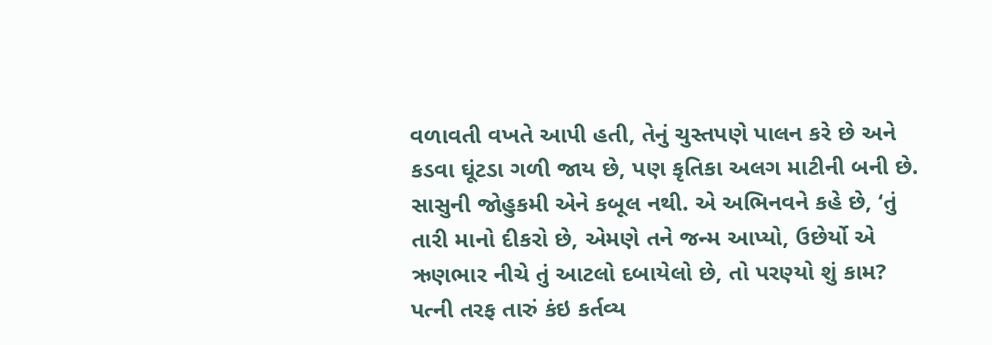વળાવતી વખતે આપી હતી, તેનું ચુસ્તપણે પાલન કરે છે અને કડવા ઘૂંટડા ગળી જાય છે, પણ કૃતિકા અલગ માટીની બની છે.
સાસુની જોહુકમી એને કબૂલ નથી. એ અભિનવને કહે છે, ‘તું તારી માનો દીકરો છે, એમણે તને જન્મ આપ્યો, ઉછેર્યો એ ઋણભાર નીચે તું આટલો દબાયેલો છે, તો પરણ્યો શું કામ? પત્ની તરફ તારું કંઇ કર્તવ્ય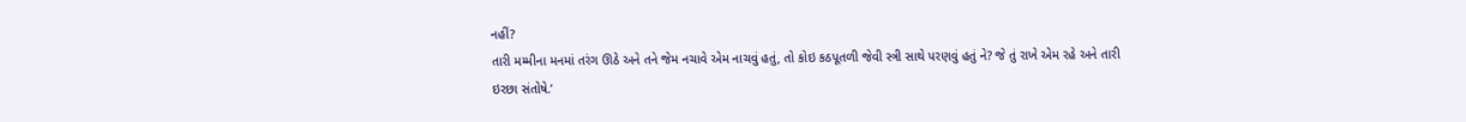નહીં?
તારી મમ્મીના મનમાં તરંગ ઊઠે અને તને જેમ નચાવે એમ નાચવું હતું, તો કોઇ કઠપૂતળી જેવી સ્ત્રી સાથે પરણવું હતું ને? જે તું રાખે એમ રહે અને તારી ઇરછા સંતોષે.’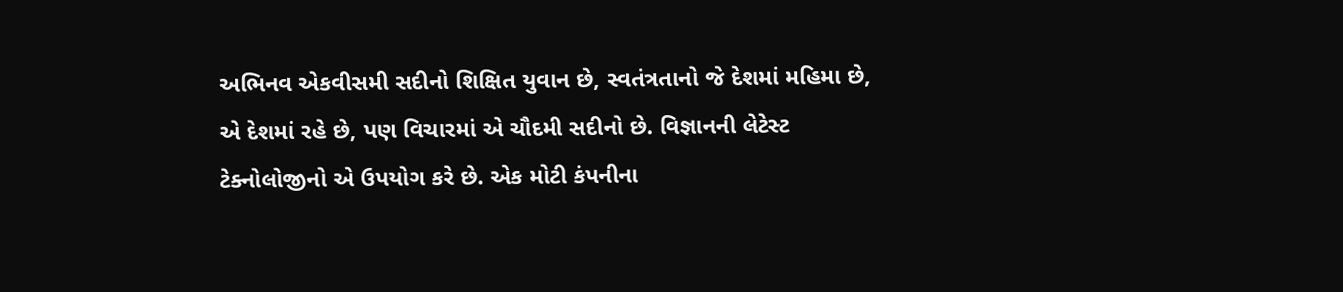અભિનવ એકવીસમી સદીનો શિક્ષિત યુવાન છે, સ્વતંત્રતાનો જે દેશમાં મહિમા છે, એ દેશમાં રહે છે, પણ વિચારમાં એ ચૌદમી સદીનો છે. વિજ્ઞાનની લેટેસ્ટ ટેક્નોલોજીનો એ ઉપયોગ કરે છે. એક મોટી કંપનીના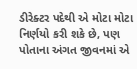ડીરેક્ટર પદેથી એ મોટા મોટા નિર્ણયો કરી શકે છે, પણ પોતાના અંગત જીવનમાં એ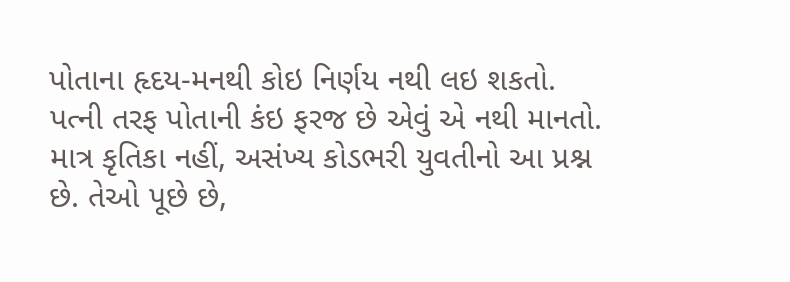પોતાના હૃદય-મનથી કોઇ નિર્ણય નથી લઇ શકતો.
પત્ની તરફ પોતાની કંઇ ફરજ છે એવું એ નથી માનતો. માત્ર કૃતિકા નહીં, અસંખ્ય કોડભરી યુવતીનો આ પ્રશ્ન છે. તેઓ પૂછે છે,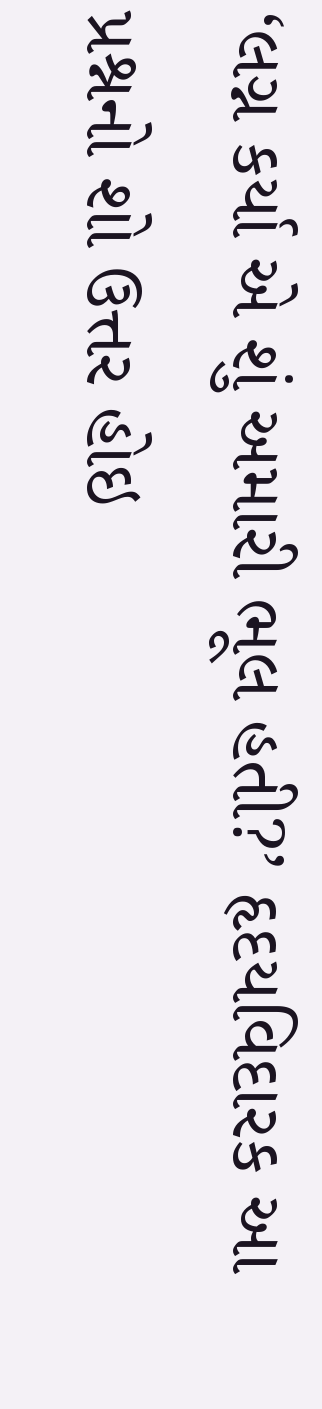‘લગ્ન કર્યા એ શું અમારી ભૂલ હતી?’ હૃદયવિદારક આ પ્રશ્નનો શો ઉત્તર હોઇ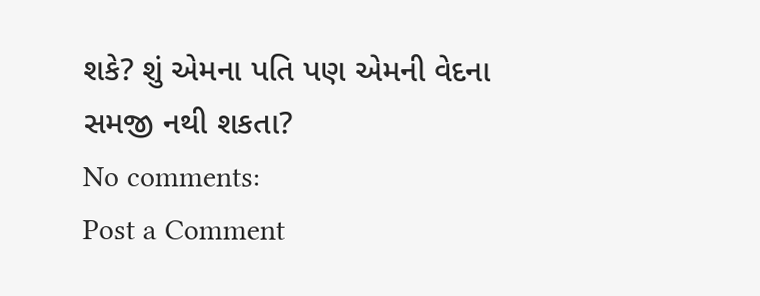શકે? શું એમના પતિ પણ એમની વેદના સમજી નથી શકતા?
No comments:
Post a Comment